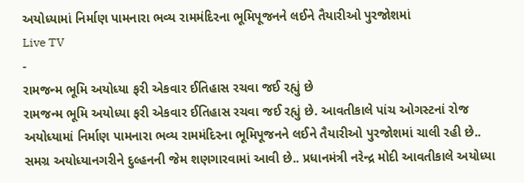અયોધ્યામાં નિર્માણ પામનારા ભવ્ય રામમંદિરના ભૂમિપૂજનને લઈને તૈયારીઓ પુરજોશમાં
Live TV
-
રામજન્મ ભૂમિ અયોધ્યા ફરી એકવાર ઈતિહાસ રચવા જઈ રહ્યું છે
રામજન્મ ભૂમિ અયોધ્યા ફરી એકવાર ઈતિહાસ રચવા જઈ રહ્યું છે. આવતીકાલે પાંચ ઓગસ્ટનાં રોજ અયોધ્યામાં નિર્માણ પામનારા ભવ્ય રામમંદિરના ભૂમિપૂજનને લઈને તૈયારીઓ પુરજોશમાં ચાલી રહી છે.. સમગ્ર અયોધ્યાનગરીને દુલ્હનની જેમ શણગારવામાં આવી છે.. પ્રધાનમંત્રી નરેન્દ્ર મોદી આવતીકાલે અયોધ્યા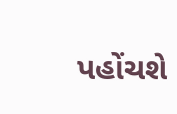પહોંચશે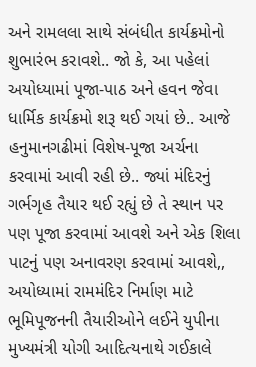અને રામલલા સાથે સંબંધીત કાર્યક્રમોનો શુભારંભ કરાવશે.. જો કે, આ પહેલાં અયોધ્યામાં પૂજા-પાઠ અને હવન જેવા ધાર્મિક કાર્યક્રમો શરૂ થઈ ગયાં છે.. આજે હનુમાનગઢીમાં વિશેષ-પૂજા અર્ચના કરવામાં આવી રહી છે.. જ્યાં મંદિરનું ગર્ભગૃહ તૈયાર થઈ રહ્યું છે તે સ્થાન પર પણ પૂજા કરવામાં આવશે અને એક શિલા પાટનું પણ અનાવરણ કરવામાં આવશે,, અયોધ્યામાં રામમંદિર નિર્માણ માટે ભૂમિપૂજનની તૈયારીઓને લઈને યુપીના મુખ્યમંત્રી યોગી આદિત્યનાથે ગઈકાલે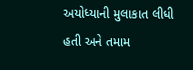અયોધ્યાની મુલાકાત લીધી હતી અને તમામ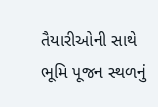તૈયારીઓની સાથે ભૂમિ પૂજન સ્થળનું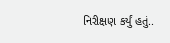નિરીક્ષણ કર્યું હતું..